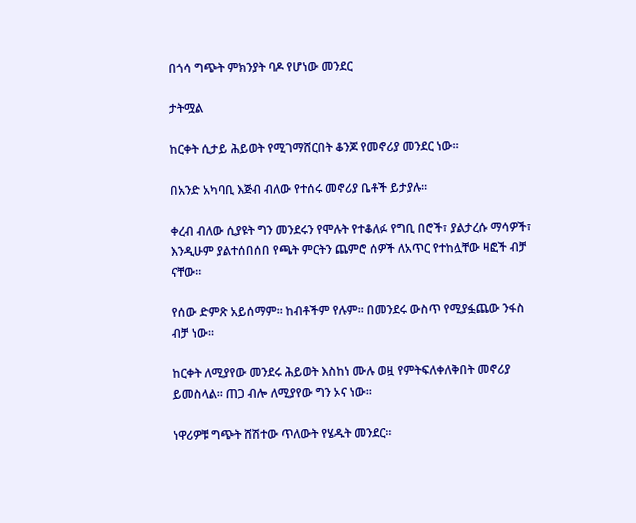በጎሳ ግጭት ምክንያት ባዶ የሆነው መንደር

ታትሟል

ከርቀት ሲታይ ሕይወት የሚገማሸርበት ቆንጆ የመኖሪያ መንደር ነው።

በአንድ አካባቢ እጅብ ብለው የተሰሩ መኖሪያ ቤቶች ይታያሉ።

ቀረብ ብለው ሲያዩት ግን መንደሩን የሞሉት የተቆለፉ የግቢ በሮች፣ ያልታረሱ ማሳዎች፣ እንዲሁም ያልተሰበሰበ የጫት ምርትን ጨምሮ ሰዎች ለአጥር የተከሏቸው ዛፎች ብቻ ናቸው።

የሰው ድምጽ አይሰማም። ከብቶችም የሉም። በመንደሩ ውስጥ የሚያፏጨው ንፋስ ብቻ ነው።

ከርቀት ለሚያየው መንደሩ ሕይወት እስከነ ሙሉ ወዟ የምትፍለቀለቅበት መኖሪያ ይመስላል። ጠጋ ብሎ ለሚያየው ግን ኦና ነው።

ነዋሪዎቹ ግጭት ሸሽተው ጥለውት የሄዱት መንደር።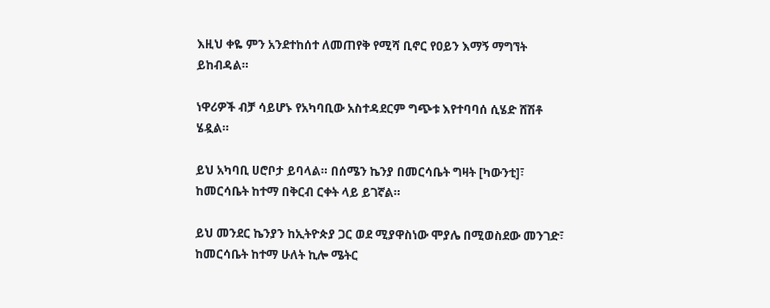እዚህ ቀዬ ምን አንደተከሰተ ለመጠየቅ የሚሻ ቢኖር የዐይን እማኝ ማግኘት ይከብዳል።

ነዋሪዎች ብቻ ሳይሆኑ የአካባቢው አስተዳደርም ግጭቱ እየተባባሰ ሲሄድ ሸሽቶ ሄዷል።

ይህ አካባቢ ሀሮቦታ ይባላል። በሰሜን ኬንያ በመርሳቤት ግዛት [ካውንቲ]፣ ከመርሳቤት ከተማ በቅርብ ርቀት ላይ ይገኛል።

ይህ መንደር ኬንያን ከኢትዮጵያ ጋር ወደ ሚያዋስነው ሞያሌ በሚወስደው መንገድ፣ ከመርሳቤት ከተማ ሁለት ኪሎ ሜትር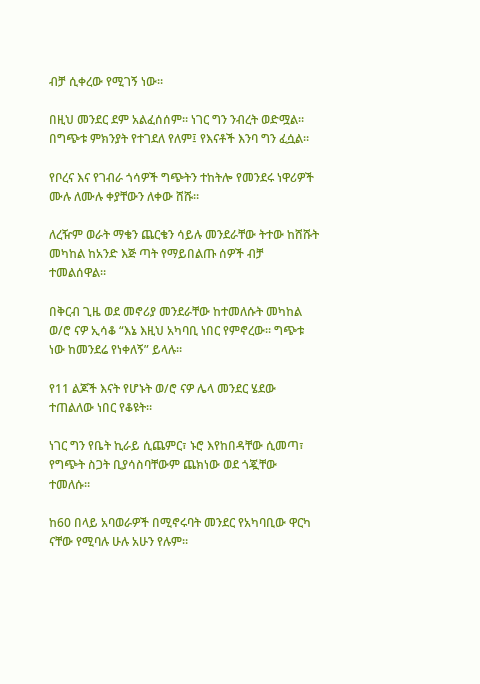ብቻ ሲቀረው የሚገኝ ነው።

በዚህ መንደር ደም አልፈሰሰም። ነገር ግን ንብረት ወድሟል። በግጭቱ ምክንያት የተገደለ የለም፤ የእናቶች እንባ ግን ፈሷል።

የቦረና እና የገብራ ጎሳዎች ግጭትን ተከትሎ የመንደሩ ነዋሪዎች ሙሉ ለሙሉ ቀያቸውን ለቀው ሸሹ።

ለረዥም ወራት ማቄን ጨርቄን ሳይሉ መንደራቸው ትተው ከሸሹት መካከል ከአንድ እጅ ጣት የማይበልጡ ሰዎች ብቻ ተመልሰዋል።

በቅርብ ጊዜ ወደ መኖሪያ መንደራቸው ከተመለሱት መካከል ወ/ሮ ናዎ ኢሳቆ “እኔ እዚህ አካባቢ ነበር የምኖረው። ግጭቱ ነው ከመንደሬ የነቀለኝ” ይላሉ።

የ11 ልጆች እናት የሆኑት ወ/ሮ ናዎ ሌላ መንደር ሄደው ተጠልለው ነበር የቆዩት።

ነገር ግን የቤት ኪራይ ሲጨምር፣ ኑሮ እየከበዳቸው ሲመጣ፣ የግጭት ስጋት ቢያሳስባቸውም ጨክነው ወደ ጎጇቸው ተመለሱ።

ከ60 በላይ አባወራዎች በሚኖሩባት መንደር የአካባቢው ዋርካ ናቸው የሚባሉ ሁሉ አሁን የሉም።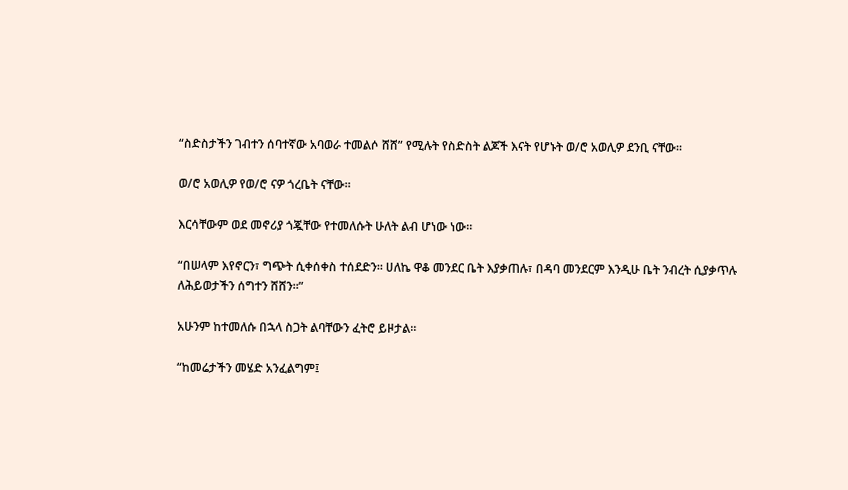“ስድስታችን ገብተን ሰባተኛው አባወራ ተመልሶ ሸሸ” የሚሉት የስድስት ልጆች እናት የሆኑት ወ/ሮ አወሊዎ ደንቢ ናቸው።

ወ/ሮ አወሊዎ የወ/ሮ ናዎ ጎረቤት ናቸው።

እርሳቸውም ወደ መኖሪያ ጎጇቸው የተመለሱት ሁለት ልብ ሆነው ነው።

“በሠላም እየኖርን፣ ግጭት ሲቀሰቀስ ተሰደድን። ሀለኬ ዋቆ መንደር ቤት እያቃጠሉ፣ በዳባ መንደርም እንዲሁ ቤት ንብረት ሲያቃጥሉ ለሕይወታችን ሰግተን ሸሸን።”

አሁንም ከተመለሱ በኋላ ስጋት ልባቸውን ፈትሮ ይዞታል።

“ከመሬታችን መሄድ አንፈልግም፤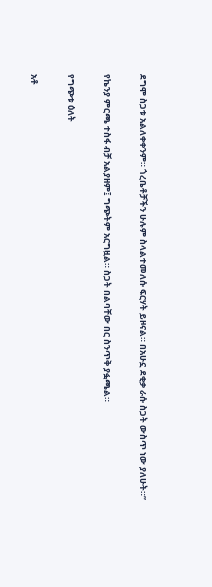ደግሞ ስጋቱ አልለቀቀንም። ጎረቤቶቻችን ሁሉም ስላልተመለሱ ፍርሃት ይዞናል። በአሁኗ ደቂቃ ራሱ ስጋት ውስጥ ነው ያለሁት።”

የኬንያ ምርጫ ተስፋ ብቻ አልያዘም፤ ግጭትም አርግዟል። ስጋት በልባቸው በር ስንጥቅ ያፏጫል።

የግጭቱ ዕለት

አቶ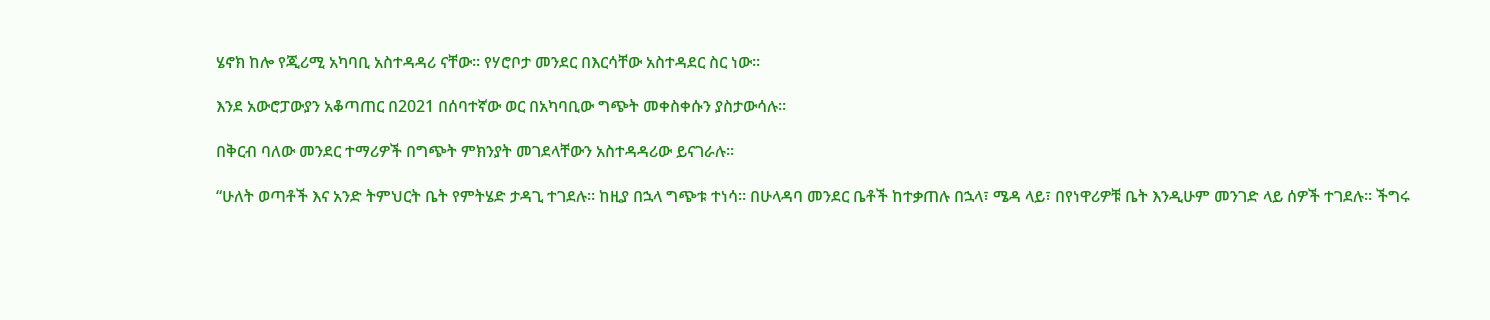ሄኖክ ከሎ የጂሪሚ አካባቢ አስተዳዳሪ ናቸው። የሃሮቦታ መንደር በእርሳቸው አስተዳደር ስር ነው።

እንደ አውሮፓውያን አቆጣጠር በ2021 በሰባተኛው ወር በአካባቢው ግጭት መቀስቀሱን ያስታውሳሉ።

በቅርብ ባለው መንደር ተማሪዎች በግጭት ምክንያት መገደላቸውን አስተዳዳሪው ይናገራሉ።

“ሁለት ወጣቶች እና አንድ ትምህርት ቤት የምትሄድ ታዳጊ ተገደሉ። ከዚያ በኋላ ግጭቱ ተነሳ። በሁላዳባ መንደር ቤቶች ከተቃጠሉ በኋላ፣ ሜዳ ላይ፣ በየነዋሪዎቹ ቤት እንዲሁም መንገድ ላይ ሰዎች ተገደሉ። ችግሩ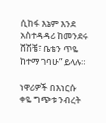ሲከፋ እኔም እንደ አስተዳዳሪ ከመንደሩ ሸሽቼ፣ ቤቴን ጥዬ ከተማ ገባሁ” ይላሉ።

ነዋሪዎች በእነርሱ ቀዬ ግጭቱ ንብረት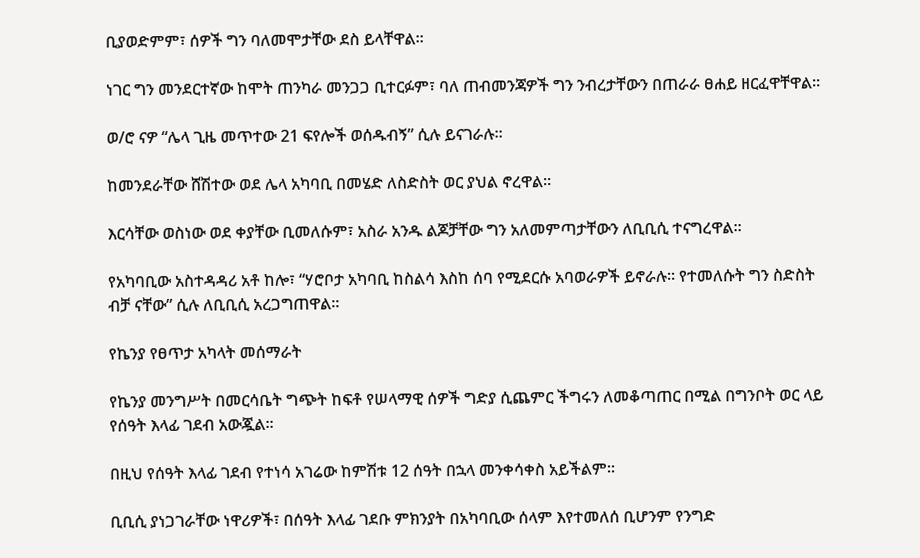ቢያወድምም፣ ሰዎች ግን ባለመሞታቸው ደስ ይላቸዋል።

ነገር ግን መንደርተኛው ከሞት ጠንካራ መንጋጋ ቢተርፉም፣ ባለ ጠብመንጃዎች ግን ንብረታቸውን በጠራራ ፀሐይ ዘርፈዋቸዋል።

ወ/ሮ ናዎ “ሌላ ጊዜ መጥተው 21 ፍየሎች ወሰዱብኝ” ሲሉ ይናገራሉ።

ከመንደራቸው ሸሽተው ወደ ሌላ አካባቢ በመሄድ ለስድስት ወር ያህል ኖረዋል።

እርሳቸው ወስነው ወደ ቀያቸው ቢመለሱም፣ አስራ አንዱ ልጆቻቸው ግን አለመምጣታቸውን ለቢቢሲ ተናግረዋል።

የአካባቢው አስተዳዳሪ አቶ ከሎ፣ “ሃሮቦታ አካባቢ ከስልሳ እስከ ሰባ የሚደርሱ አባወራዎች ይኖራሉ። የተመለሱት ግን ስድስት ብቻ ናቸው” ሲሉ ለቢቢሲ አረጋግጠዋል።

የኬንያ የፀጥታ አካላት መሰማራት

የኬንያ መንግሥት በመርሳቤት ግጭት ከፍቶ የሠላማዊ ሰዎች ግድያ ሲጨምር ችግሩን ለመቆጣጠር በሚል በግንቦት ወር ላይ የሰዓት እላፊ ገደብ አውጇል።

በዚህ የሰዓት እላፊ ገደብ የተነሳ አገሬው ከምሽቱ 12 ሰዓት በኋላ መንቀሳቀስ አይችልም።

ቢቢሲ ያነጋገራቸው ነዋሪዎች፣ በሰዓት እላፊ ገደቡ ምክንያት በአካባቢው ሰላም እየተመለሰ ቢሆንም የንግድ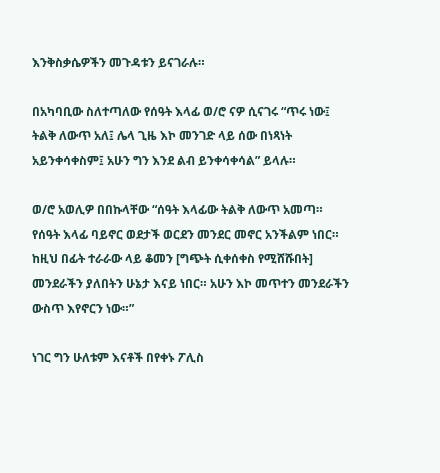እንቅስቃሴዎችን መጉዳቱን ይናገራሉ።

በአካባቢው ስለተጣለው የሰዓት እላፊ ወ/ሮ ናዎ ሲናገሩ “ጥሩ ነው፤ ትልቅ ለውጥ አለ፤ ሌላ ጊዜ እኮ መንገድ ላይ ሰው በነጻነት አይንቀሳቀስም፤ አሁን ግን እንደ ልብ ይንቀሳቀሳል” ይላሉ።

ወ/ሮ አወሊዎ በበኩላቸው “ሰዓት እላፊው ትልቅ ለውጥ አመጣ። የሰዓት እላፊ ባይኖር ወደታች ወርደን መንደር መኖር አንችልም ነበር። ከዚህ በፊት ተራራው ላይ ቆመን [ግጭት ሲቀሰቀስ የሚሸሹበት] መንደራችን ያለበትን ሁኔታ እናይ ነበር። አሁን እኮ መጥተን መንደራችን ውስጥ እየኖርን ነው።”

ነገር ግን ሁለቱም እናቶች በየቀኑ ፖሊስ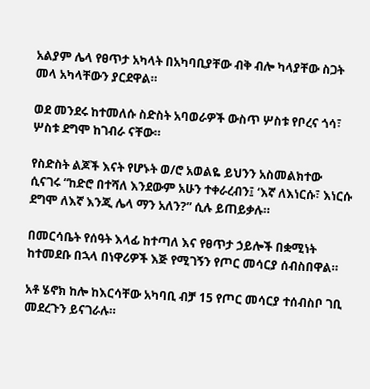አልያም ሌላ የፀጥታ አካላት በአካባቢያቸው ብቅ ብሎ ካላያቸው ስጋት መላ አካላቸውን ያርደዋል።

ወደ መንደሩ ከተመለሱ ስድስት አባወራዎች ውስጥ ሦስቱ የቦረና ጎሳ፣ ሦስቱ ደግሞ ከገብራ ናቸው።

የስድስት ልጆች እናት የሆኑት ወ/ሮ አወልዬ ይህንን አስመልክተው ሲናገሩ “ከድሮ በተሻለ እንደውም አሁን ተቀራረብን፤ ‘እኛ ለእነርሱ፣ እነርሱ ደግሞ ለእኛ እንጂ ሌላ ማን አለን?” ሲሉ ይጠይቃሉ።

በመርሳቤት የሰዓት እላፊ ከተጣለ እና የፀጥታ ኃይሎች በቋሚነት ከተመደቡ በኋላ በነዋሪዎች እጅ የሚገኝን የጦር መሳርያ ሰብስበዋል።

አቶ ሄኖክ ከሎ ከእርሳቸው አካባቢ ብቻ 15 የጦር መሳርያ ተሰብስቦ ገቢ መደረጉን ይናገራሉ።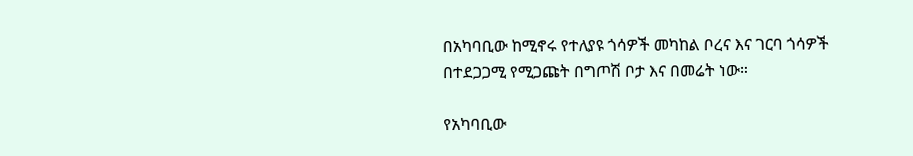በአካባቢው ከሚኖሩ የተለያዩ ጎሳዎች መካከል ቦረና እና ገርባ ጎሳዎች በተደጋጋሚ የሚጋጩት በግጦሽ ቦታ እና በመሬት ነው።

የአካባቢው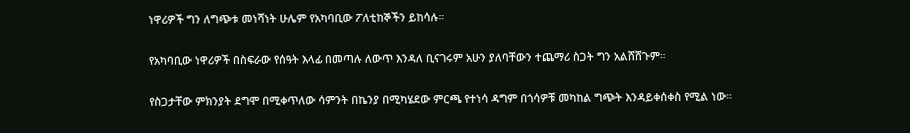ነዋሪዎች ግን ለግጭቱ መነሻነት ሁሌም የአካባቢው ፖለቲከኞችን ይከሳሉ።

የአካባቢው ነዋሪዎች በስፍራው የሰዓት እላፊ በመጣሉ ለውጥ እንዳለ ቢናገሩም አሁን ያለባቸውን ተጨማሪ ስጋት ግን አልሸሸጉም።

የስጋታቸው ምክንያት ደግሞ በሚቀጥለው ሳምንት በኬንያ በሚካሄደው ምርጫ የተነሳ ዳግም በጎሳዎቹ መካከል ግጭት እንዳይቀሰቀስ የሚል ነው።